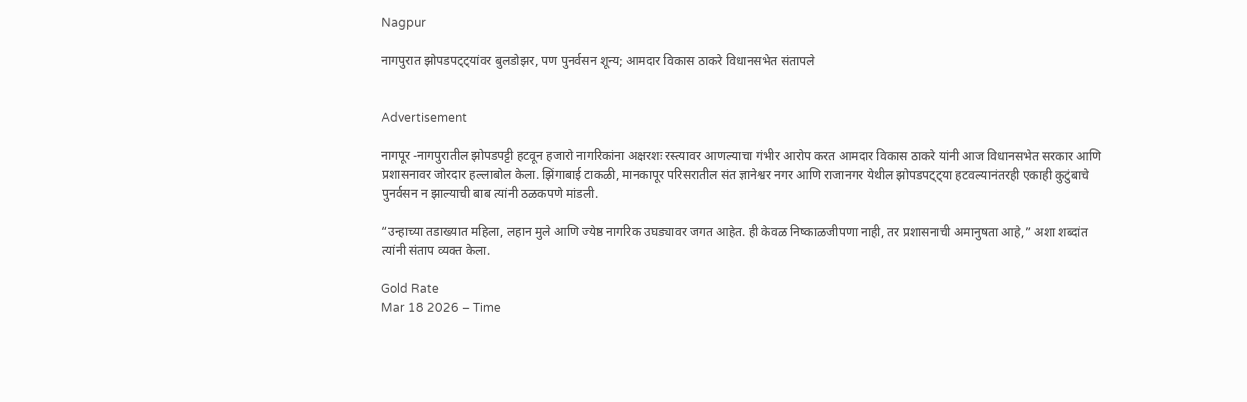Nagpur

नागपुरात झोपडपट्ट्यांवर बुलडोझर, पण पुनर्वसन शून्य; आमदार विकास ठाकरे विधानसभेत संतापले


Advertisement

नागपूर -नागपुरातील झोपडपट्टी हटवून हजारो नागरिकांना अक्षरशः रस्त्यावर आणल्याचा गंभीर आरोप करत आमदार विकास ठाकरे यांनी आज विधानसभेत सरकार आणि प्रशासनावर जोरदार हल्लाबोल केला. झिंगाबाई टाकळी, मानकापूर परिसरातील संत ज्ञानेश्वर नगर आणि राजानगर येथील झोपडपट्ट्या हटवल्यानंतरही एकाही कुटुंबाचे पुनर्वसन न झाल्याची बाब त्यांनी ठळकपणे मांडली.

“उन्हाच्या तडाख्यात महिला, लहान मुले आणि ज्येष्ठ नागरिक उघड्यावर जगत आहेत. ही केवळ निष्काळजीपणा नाही, तर प्रशासनाची अमानुषता आहे,” अशा शब्दांत त्यांनी संताप व्यक्त केला.

Gold Rate
Mar 18 2026 – Time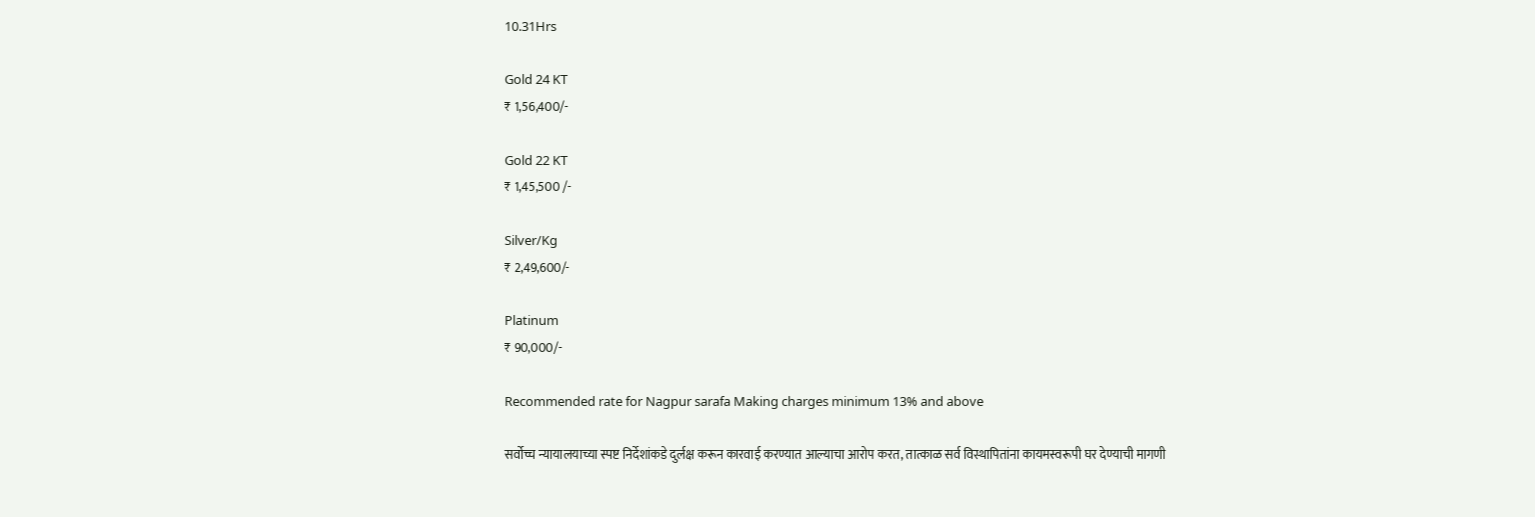10.31Hrs

Gold 24 KT
₹ 1,56,400/-

Gold 22 KT
₹ 1,45,500 /-

Silver/Kg
₹ 2,49,600/-

Platinum
₹ 90,000/-

Recommended rate for Nagpur sarafa Making charges minimum 13% and above

सर्वोच्च न्यायालयाच्या स्पष्ट निर्देशांकडे दुर्लक्ष करून कारवाई करण्यात आल्याचा आरोप करत, तात्काळ सर्व विस्थापितांना कायमस्वरूपी घर देण्याची मागणी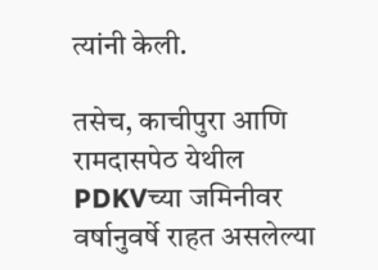त्यांनी केली.

तसेच, काचीपुरा आणि रामदासपेठ येथील PDKVच्या जमिनीवर वर्षानुवर्षे राहत असलेल्या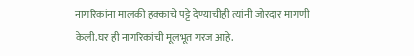नागरिकांना मालकी हक्काचे पट्टे देण्याचीही त्यांनी जोरदार मागणी केली.घर ही नागरिकांची मूलभूत गरज आहे.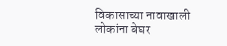विकासाच्या नावाखाली लोकांना बेघर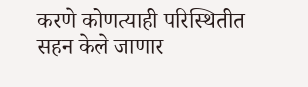करणे कोणत्याही परिस्थितीत सहन केले जाणार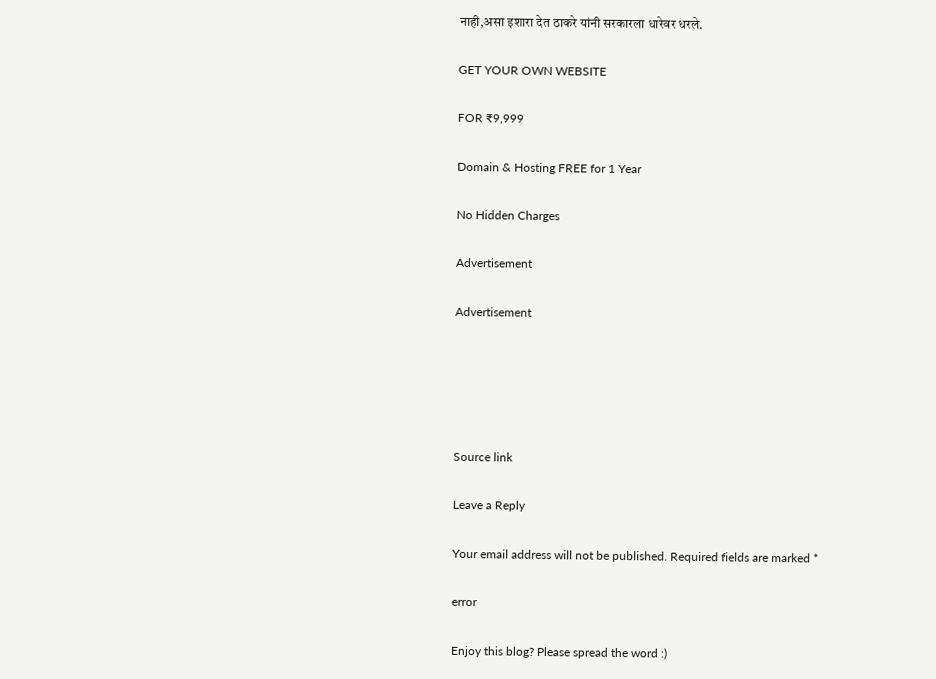नाही,असा इशारा देत ठाकरे यांनी सरकारला धारेवर धरले.

GET YOUR OWN WEBSITE

FOR ₹9,999

Domain & Hosting FREE for 1 Year

No Hidden Charges

Advertisement

Advertisement





Source link

Leave a Reply

Your email address will not be published. Required fields are marked *

error

Enjoy this blog? Please spread the word :)